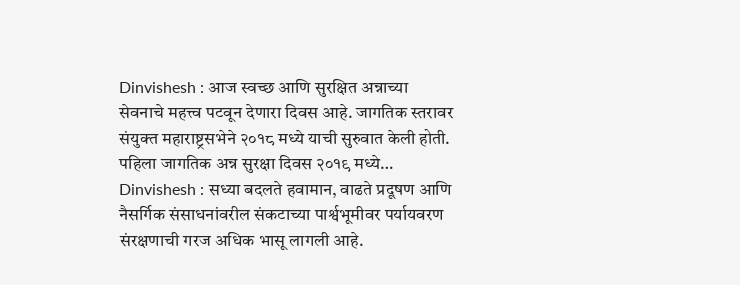Dinvishesh : आज स्वच्छ आणि सुरक्षित अन्नाच्या सेवनाचे महत्त्व पटवून देणारा दिवस आहे. जागतिक स्तरावर संयुक्त महाराष्ट्रसभेने २०१८ मध्ये याची सुरुवात केली होती. पहिला जागतिक अन्न सुरक्षा दिवस २०१९ मध्ये…
Dinvishesh : सध्या बदलते हवामान, वाढते प्रदूषण आणि नैसर्गिक संसाधनांवरील संकटाच्या पार्श्वभूमीवर पर्यायवरण संरक्षणाची गरज अधिक भासू लागली आहे.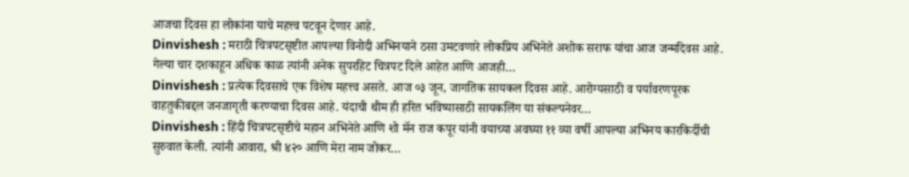आजचा दिवस हा लोकांना याचे महत्त्व पटवून देणार आहे.
Dinvishesh : मराठी चित्रपटसृष्टीत आपल्या विनोदी अभिनयाने ठसा उमटवणारे लोकप्रिय अभिनेते अशोक सराफ यांचा आज जन्मदिवस आहे. गेल्या चार दशकाहून अधिक काळ त्यांनी अनेक सुपरहिट चित्रपट दिले आहेत आणि आजही…
Dinvishesh : प्रत्येक दिवसाचे एक विशेष महत्त्व असते. आज ०३ जून, जागतिक सायकल दिवस आहे. आरोग्यसाठी व पर्यावरणपूरक वाहतुकीबद्दल जनजागृती करण्याचा दिवस आहे. यंदाची थीम ही हरित भविष्यासाठी सायकलिंग या संकल्पनेवर…
Dinvishesh : हिंदी चित्रपटसृष्टीचे महान अभिनेते आणि शो मॅन राज कपूर यांनी वयाच्या अवघ्या ११ व्या वर्षी आपल्या अभिनय कारकिर्दीची सुरुवात केली. त्यांनी आवारा, श्री ४२० आणि मेरा नाम जोकर…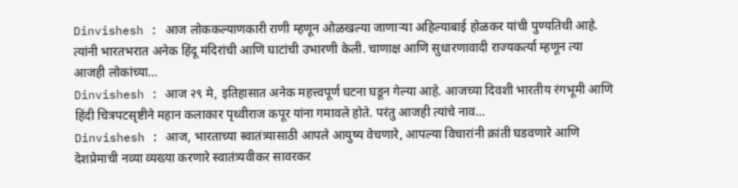Dinvishesh : आज लोककल्याणकारी राणी म्हणून ओळखल्या जाणाऱ्या अहिल्याबाई होळकर यांची पुण्यतिथी आहे. त्यांनी भारतभरात अनेक हिंदू मंदिरांची आणि घाटांची उभारणी केली. चाणाक्ष आणि सुधारणावादी राज्यकर्त्या म्हणून त्या आजही लोकांच्या…
Dinvishesh : आज २९ मे, इतिहासात अनेक महत्त्वपूर्ण घटना घडून गेल्या आहे. आजच्या दिवशी भारतीय रंगभूमी आणि हिंदी चित्रपटसृष्टीने महान कलाकार पृथ्वीराज कपूर यांना गमावले होते. परंतु आजही त्यांचे नाव…
Dinvishesh : आज, भारताच्या स्वातंत्र्यासाठी आपले आयुष्य वेचणारे, आपल्या विचारांनी क्रांती घडवणारे आणि देशप्रेमाची नव्या व्यख्या करणारे स्वातंत्र्यवीकर सावरकर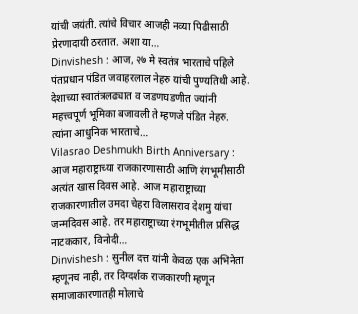यांची जयंती. त्यांचे विचार आजही नव्या पिढीसाठी प्रेरणादायी ठरतात. अशा या…
Dinvishesh : आज, २७ मे स्वतंत्र भारताचे पहिले पंतप्रधान पंडित जवाहरलाल नेहरु यांची पुण्यतिथी आहे. देशाच्या स्वातंत्रलढ्यात व जडणघडणीत ज्यांनी महत्त्वपूर्ण भूमिका बजावली ते म्हणजे पंडित नेहरु. त्यांना आधुनिक भारताचे…
Vilasrao Deshmukh Birth Anniversary : आज महाराष्ट्राच्या राजकारणासाठी आणि रंगभूमीसाठी अत्यंत खास दिवस आहे. आज महाराष्ट्राच्या राजकारणातील उमदा चेहरा विलासराव देशमु यांचा जन्मदिवस आहे. तर महाराष्ट्राच्या रंगभूमीतील प्रसिद्ध नाटककार, विनोदी…
Dinvishesh : सुनील दत्त यांनी केवळ एक अभिनेता म्हणूनच नाही, तर दिग्दर्शक राजकारणी म्हणून समाजाकारणातही मोलाचे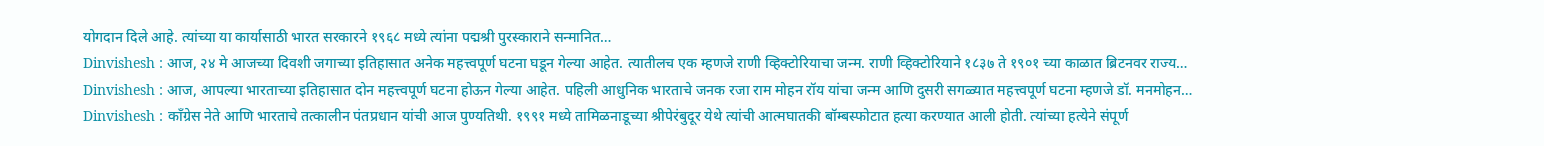योगदान दिले आहे. त्यांच्या या कार्यासाठी भारत सरकारने १९६८ मध्ये त्यांना पद्मश्री पुरस्काराने सन्मानित…
Dinvishesh : आज, २४ मे आजच्या दिवशी जगाच्या इतिहासात अनेक महत्त्वपूर्ण घटना घडून गेल्या आहेत. त्यातीलच एक म्हणजे राणी व्हिक्टोरियाचा जन्म. राणी व्हिक्टोरियाने १८३७ ते १९०१ च्या काळात ब्रिटनवर राज्य…
Dinvishesh : आज, आपल्या भारताच्या इतिहासात दोन महत्त्वपूर्ण घटना होऊन गेल्या आहेत. पहिली आधुनिक भारताचे जनक रजा राम मोहन रॉय यांचा जन्म आणि दुसरी सगळ्यात महत्त्वपूर्ण घटना म्हणजे डॉ. मनमोहन…
Dinvishesh : कॉंग्रेस नेते आणि भारताचे तत्कालीन पंतप्रधान यांची आज पुण्यतिथी. १९९१ मध्ये तामिळनाडूच्या श्रीपेरंबुदूर येथे त्यांची आत्मघातकी बॉम्बस्फोटात हत्या करण्यात आली होती. त्यांच्या हत्येने संपूर्ण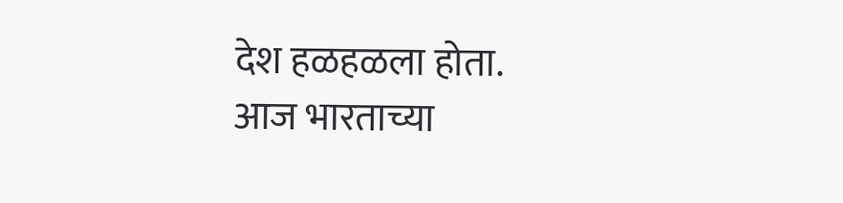देश हळहळला होता.
आज भारताच्या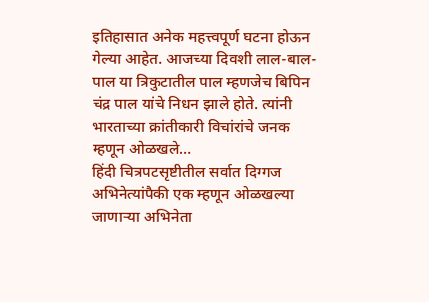इतिहासात अनेक महत्त्वपूर्ण घटना होऊन गेल्या आहेत. आजच्या दिवशी लाल-बाल-पाल या त्रिकुटातील पाल म्हणजेच बिपिन चंद्र पाल यांचे निधन झाले होते. त्यांनी भारताच्या क्रांतीकारी विचांरांचे जनक म्हणून ओळखले…
हिंदी चित्रपटसृष्टीतील सर्वात दिग्गज अभिनेत्यांपैकी एक म्हणून ओळखल्या जाणाऱ्या अभिनेता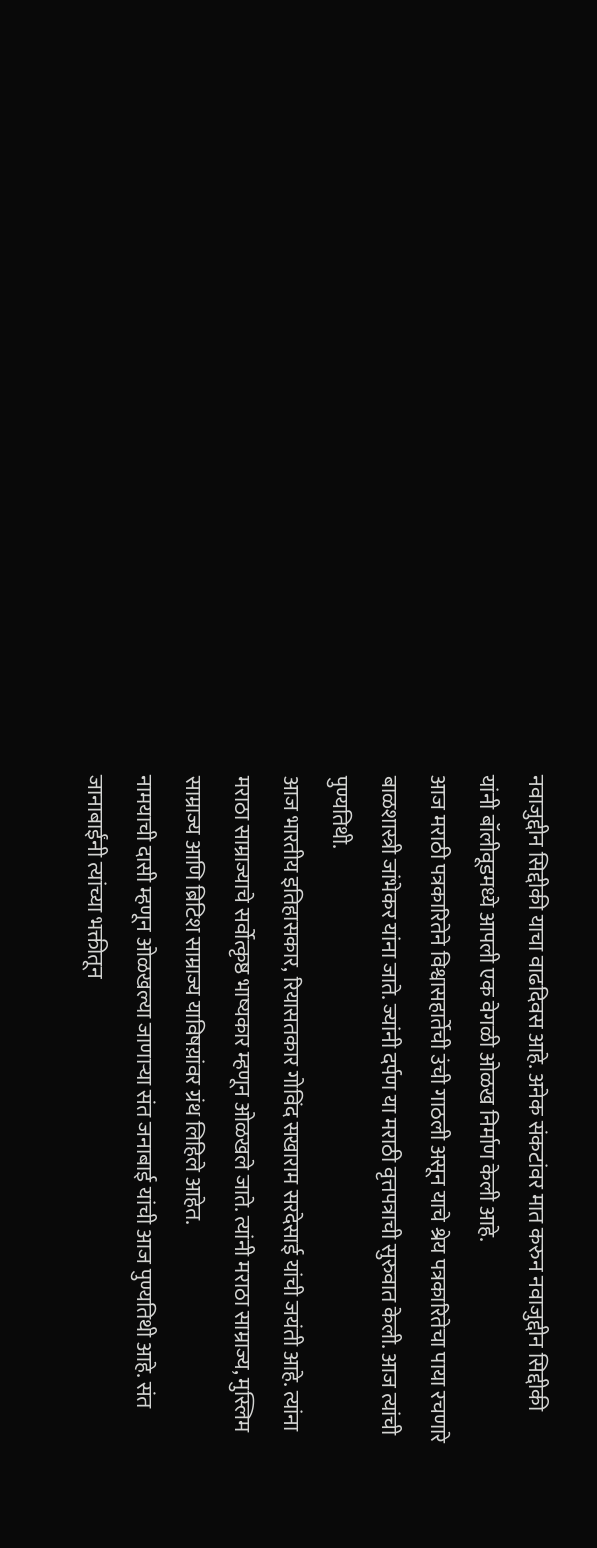नवाजुद्दीन सिद्दीकी याचा वाढदिवस आहे. अनेक संकटांवर मात करुन नवाजुद्दीन सिद्दीकी यांनी बॉलीवूडमध्ये आपली एक वेगळी ओळख निर्माण केली आहे.
आज मराठी पत्रकारितेने विश्वासहार्तेची उंची गाठली असून याचे श्रेय पत्रकारितेचा पाया रचणारे बाळशास्त्री जांभेकर यांना जाते. ज्यांनी दर्पण या मराठी वृत्तपत्राची सुरुवात केली. आज त्यांची पुण्यतिथी.
आज भारतीय इतिहासकार, रियासतकार गोविंद सखाराम सरदेसाई यांची जयंती आहे. त्यांना मराठा साम्राज्याचे सर्वोत्कृष्ठ भाष्यकार म्हणून ओळखले जाते. त्यांनी मराठा साम्राज्य, मुस्लिम साम्राज्य आणि ब्रिटिश साम्राज्य याविषय़ांवर ग्रंथ लिहिले आहेत.
नामयाची दासी म्हणून ओळखल्या जाणाऱ्या संत जनाबाई यांची आज पुण्यतिथी आहे. संत जानाबाईंनी त्यांच्या भक्तीतून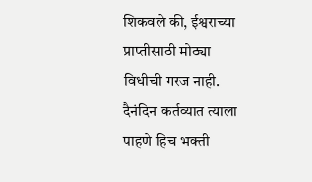शिकवले की, ईश्वराच्या प्राप्तीसाठी मोठ्या विधीची गरज नाही. दैनंदिन कर्तव्यात त्याला पाहणे हिच भक्ती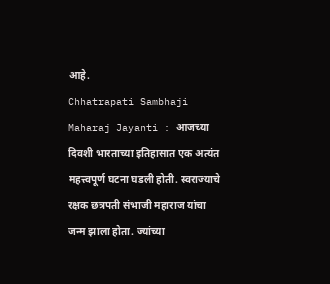आहे.
Chhatrapati Sambhaji Maharaj Jayanti : आजच्या दिवशी भारताच्या इतिहासात एक अत्यंत महत्त्वपूर्ण घटना घडली होती. स्वराज्याचे रक्षक छत्रपती संभाजी महाराज यांचा जन्म झाला होता. ज्यांच्या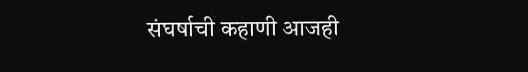संघर्षाची कहाणी आजही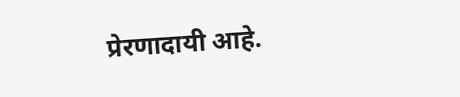प्रेरणादायी आहे.